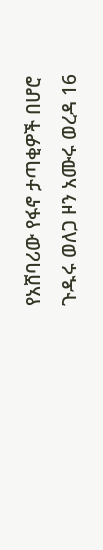የአሸባሪው የፋኖ ታጣቂዎች በሆሮ ጉዱሩ ወለጋ ዞን አሙሩ ወረዳ 16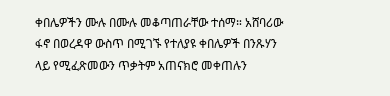ቀበሌዎችን ሙሉ በሙሉ መቆጣጠራቸው ተሰማ። አሸባሪው ፋኖ በወረዳዋ ውስጥ በሚገኙ የተለያዩ ቀበሌዎች በንጹሃን ላይ የሚፈጽመውን ጥቃትም አጠናክሮ መቀጠሉን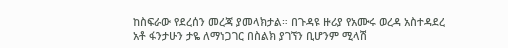ከስፍራው የደረሰን መረጃ ያመላክታል። በጉዳዩ ዙሪያ የአሙሩ ወረዳ አስተዳደረ አቶ ፋንታሁን ታዬ ለማነጋገር በስልክ ያገኘን ቢሆንም ሚላሽ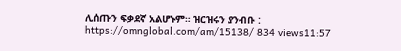ሊሰጡን ፍቃደኛ አልሆኑም። ዝርዝሩን ያንብቡ : https://omnglobal.com/am/15138/ 834 views11:57